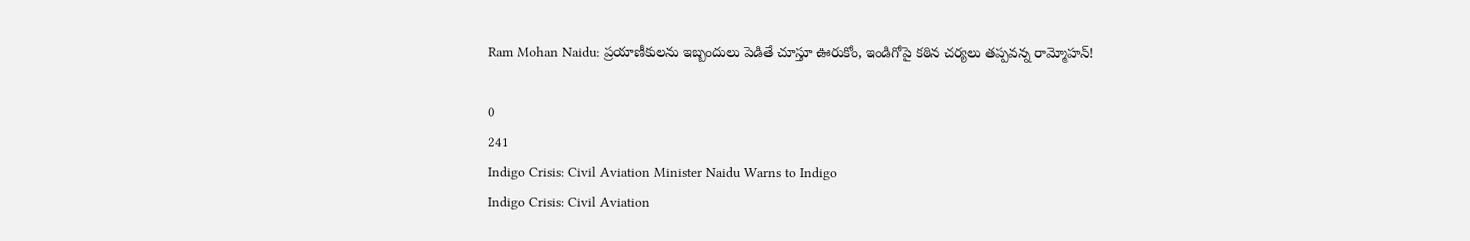Ram Mohan Naidu: ప్రయాణీకులను ఇబ్బందులు పెడితే చూస్తూ ఊరుకోం, ఇండిగోపై కఠిన చర్యలు తప్పవన్న రామ్మోహన్!

0
241
Indigo Crisis: Civil Aviation Minister Naidu Warns to Indigo
Indigo Crisis: Civil Aviation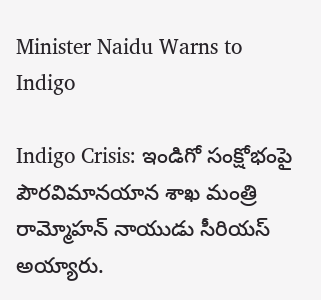Minister Naidu Warns to Indigo

Indigo Crisis: ఇండిగో సంక్షోభంపై పౌరవిమానయాన శాఖ మంత్రి రామ్మోహన్‌ నాయుడు సీరియస్ అయ్యారు.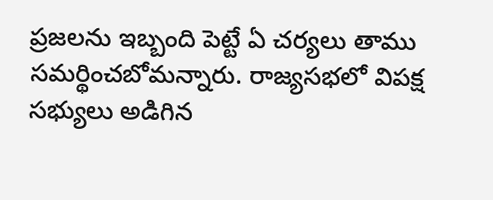ప్రజలను ఇబ్బంది పెట్టే ఏ చర్యలు తాము సమర్థించబోమన్నారు. రాజ్యసభలో విపక్ష సభ్యులు అడిగిన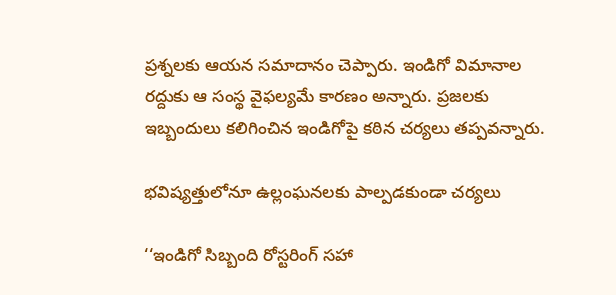ప్రశ్నలకు ఆయన సమాదానం చెప్పారు. ఇండిగో విమానాల రద్దుకు ఆ సంస్థ వైఫల్యమే కారణం అన్నారు. ప్రజలకు ఇబ్బందులు కలిగించిన ఇండిగోపై కఠిన చర్యలు తప్పవన్నారు.

భవిష్యత్తులోనూ ఉల్లంఘనలకు పాల్పడకుండా చర్యలు

‘‘ఇండిగో సిబ్బంది రోస్టరింగ్‌ సహా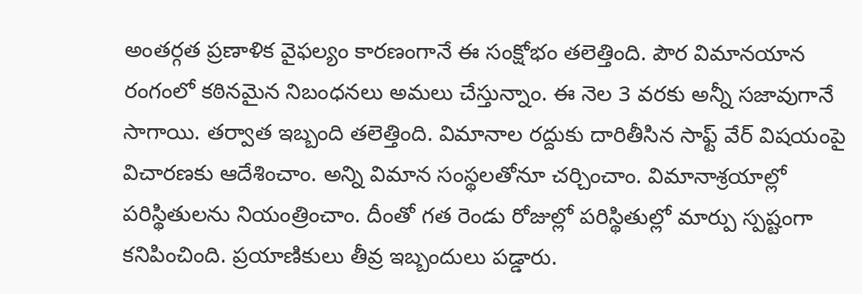అంతర్గత ప్రణాళిక వైఫల్యం కారణంగానే ఈ సంక్షోభం తలెత్తింది. పౌర విమానయాన రంగంలో కఠినమైన నిబంధనలు అమలు చేస్తున్నాం. ఈ నెల 3 వరకు అన్నీ సజావుగానే సాగాయి. తర్వాత ఇబ్బంది తలెత్తింది. విమానాల రద్దుకు దారితీసిన సాఫ్ట్‌ వేర్‌ విషయంపై విచారణకు ఆదేశించాం. అన్ని విమాన సంస్థలతోనూ చర్చించాం. విమానాశ్రయాల్లో పరిస్థితులను నియంత్రించాం. దీంతో గత రెండు రోజుల్లో పరిస్థితుల్లో మార్పు స్పష్టంగా కనిపించింది. ప్రయాణికులు తీవ్ర ఇబ్బందులు పడ్డారు.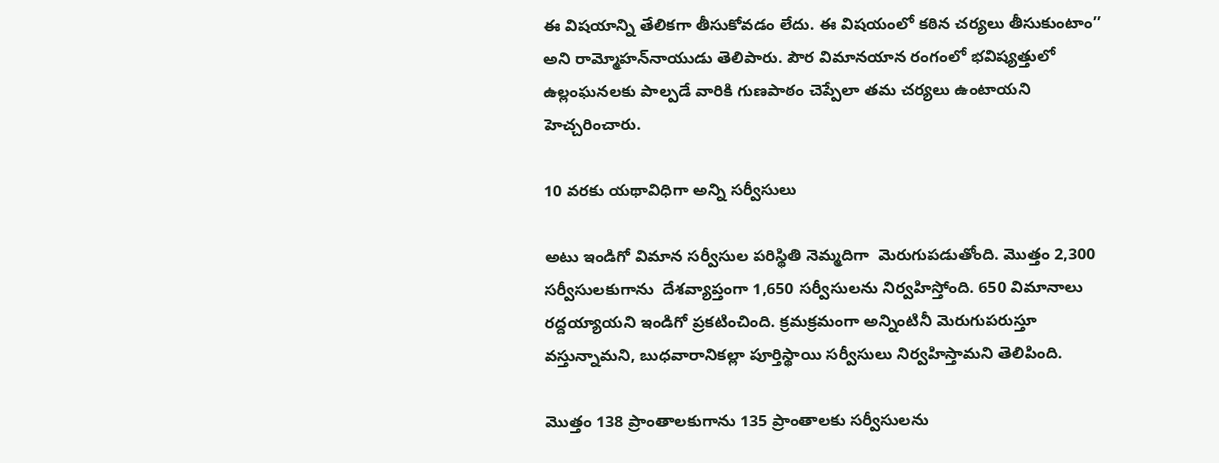ఈ విషయాన్ని తేలికగా తీసుకోవడం లేదు. ఈ విషయంలో కఠిన చర్యలు తీసుకుంటాం’’ అని రామ్మోహన్‌నాయుడు తెలిపారు. పౌర విమానయాన రంగంలో భవిష్యత్తులో ఉల్లంఘనలకు పాల్పడే వారికి గుణపాఠం చెప్పేలా తమ చర్యలు ఉంటాయని హెచ్చరించారు.

10 వరకు యథావిధిగా అన్ని సర్వీసులు

అటు ఇండిగో విమాన సర్వీసుల పరిస్థితి నెమ్మదిగా  మెరుగుపడుతోంది. మొత్తం 2,300 సర్వీసులకుగాను  దేశవ్యాప్తంగా 1,650 సర్వీసులను నిర్వహిస్తోంది. 650 విమానాలు రద్దయ్యాయని ఇండిగో ప్రకటించింది. క్రమక్రమంగా అన్నింటినీ మెరుగుపరుస్తూ వస్తున్నామని, బుధవారానికల్లా పూర్తిస్థాయి సర్వీసులు నిర్వహిస్తామని తెలిపింది.

మొత్తం 138 ప్రాంతాలకుగాను 135 ప్రాంతాలకు సర్వీసులను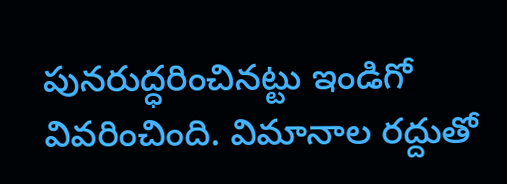పునరుద్ధరించినట్టు ఇండిగో వివరించింది. విమానాల రద్దుతో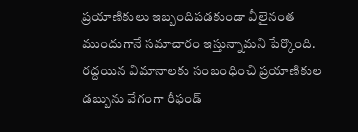ప్రయాణికులు ఇబ్బందిపడకుండా వీలైనంత ముందుగానే సమాచారం ఇస్తున్నామని పేర్కొంది.  రద్దయిన విమానాలకు సంబంధించి ప్రయాణికుల డబ్బును వేగంగా రీఫండ్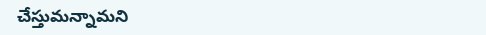చేస్తుమన్నామని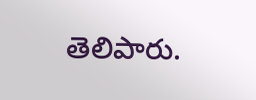తెలిపారు.